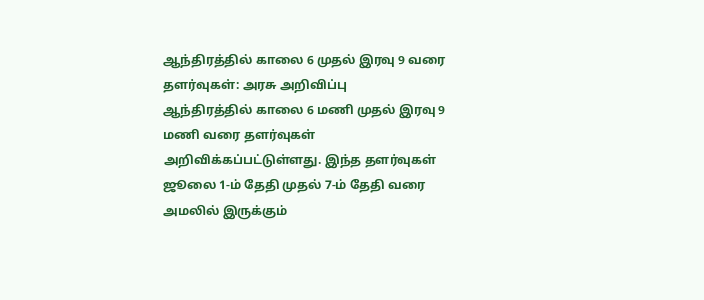ஆந்திரத்தில் காலை 6 முதல் இரவு 9 வரை தளர்வுகள்: அரசு அறிவிப்பு
ஆந்திரத்தில் காலை 6 மணி முதல் இரவு 9 மணி வரை தளர்வுகள் அறிவிக்கப்பட்டுள்ளது. இந்த தளர்வுகள் ஜூலை 1-ம் தேதி முதல் 7-ம் தேதி வரை அமலில் இருக்கும்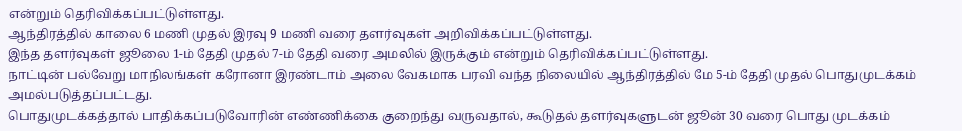என்றும் தெரிவிக்கப்பட்டுள்ளது.
ஆந்திரத்தில் காலை 6 மணி முதல் இரவு 9 மணி வரை தளர்வுகள் அறிவிக்கப்பட்டுள்ளது.
இந்த தளர்வுகள் ஜூலை 1-ம் தேதி முதல் 7-ம் தேதி வரை அமலில் இருக்கும் என்றும் தெரிவிக்கப்பட்டுள்ளது.
நாட்டின் பல்வேறு மாநிலங்கள் கரோனா இரண்டாம் அலை வேகமாக பரவி வந்த நிலையில் ஆந்திரத்தில் மே 5-ம் தேதி முதல் பொதுமுடக்கம் அமல்படுத்தப்பட்டது.
பொதுமுடக்கத்தால் பாதிக்கப்படுவோரின் எண்ணிக்கை குறைந்து வருவதால், கூடுதல் தளர்வுகளுடன் ஜூன் 30 வரை பொது முடக்கம்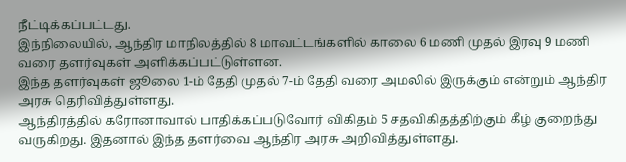நீட்டிக்கப்பட்டது.
இந்நிலையில், ஆந்திர மாநிலத்தில் 8 மாவட்டங்களில் காலை 6 மணி முதல் இரவு 9 மணி வரை தளர்வுகள் அளிக்கப்பட்டுள்ளன.
இந்த தளர்வுகள் ஜூலை 1-ம் தேதி முதல் 7-ம் தேதி வரை அமலில் இருக்கும் என்றும் ஆந்திர அரசு தெரிவித்துள்ளது.
ஆந்திரத்தில் கரோனாவால் பாதிக்கப்படுவோர் விகிதம் 5 சதவிகிதத்திற்கும் கீழ் குறைந்து வருகிறது. இதனால் இந்த தளர்வை ஆந்திர அரசு அறிவித்துள்ளது.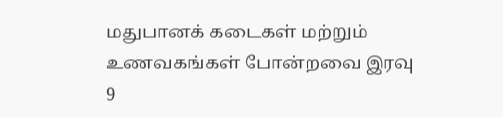மதுபானக் கடைகள் மற்றும் உணவகங்கள் போன்றவை இரவு 9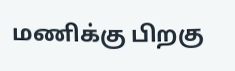மணிக்கு பிறகு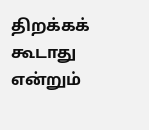திறக்கக் கூடாது என்றும்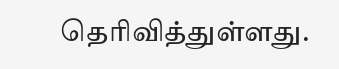தெரிவித்துள்ளது.